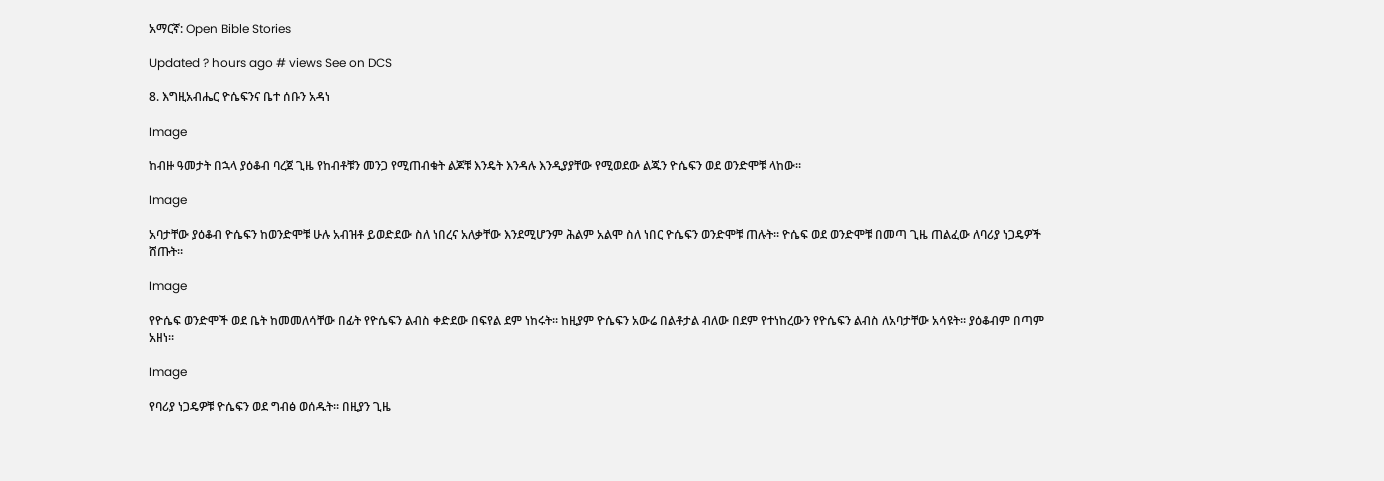አማርኛ: Open Bible Stories

Updated ? hours ago # views See on DCS

8. እግዚአብሔር ዮሴፍንና ቤተ ሰቡን አዳነ

Image

ከብዙ ዓመታት በኋላ ያዕቆብ ባረጀ ጊዜ የከብቶቹን መንጋ የሚጠብቁት ልጆቹ እንዴት እንዳሉ እንዲያያቸው የሚወደው ልጁን ዮሴፍን ወደ ወንድሞቹ ላከው።

Image

አባታቸው ያዕቆብ ዮሴፍን ከወንድሞቹ ሁሉ አብዝቶ ይወድደው ስለ ነበረና አለቃቸው እንደሚሆንም ሕልም አልሞ ስለ ነበር ዮሴፍን ወንድሞቹ ጠሉት። ዮሴፍ ወደ ወንድሞቹ በመጣ ጊዜ ጠልፈው ለባሪያ ነጋዴዎች ሸጡት።

Image

የዮሴፍ ወንድሞች ወደ ቤት ከመመለሳቸው በፊት የዮሴፍን ልብስ ቀድደው በፍየል ደም ነከሩት። ከዚያም ዮሴፍን አውሬ በልቶታል ብለው በደም የተነከረውን የዮሴፍን ልብስ ለአባታቸው አሳዩት። ያዕቆብም በጣም አዘነ።

Image

የባሪያ ነጋዴዎቹ ዮሴፍን ወደ ግብፅ ወሰዱት። በዚያን ጊዜ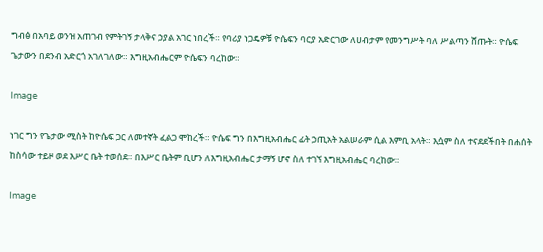ግብፅ በአባይ ወንዝ አጠገብ የምትገኝ ታላቅና ኃያል አገር ነበረች። የባሪያ ነጋዴዎቹ ዮሴፍን ባርያ አድርገው ለሀብታም የመንግሥት ባለ ሥልጣን ሸጡት። ዮሴፍ ጌታውን በደንብ አድርጎ አገለገለው። እግዚአብሔርም ዮሴፍን ባረከው።

Image

ነገር ግን የጌታው ሚስት ከዮሴፍ ጋር ለመተኛት ፈልጋ ሞከረች። ዮሴፍ ግን በእግዚአብሔር ፊት ኃጢአት አልሠራም ሲል እምቢ አላት። እሷም ስለ ተናደደችበት በሐሰት ከስሳው ተይዞ ወደ እሥር ቤት ተወሰደ። በእሥር ቤትም ቢሆን ለእግዚአብሔር ታማኝ ሆኖ ስለ ተገኘ እግዚአብሔር ባረከው።

Image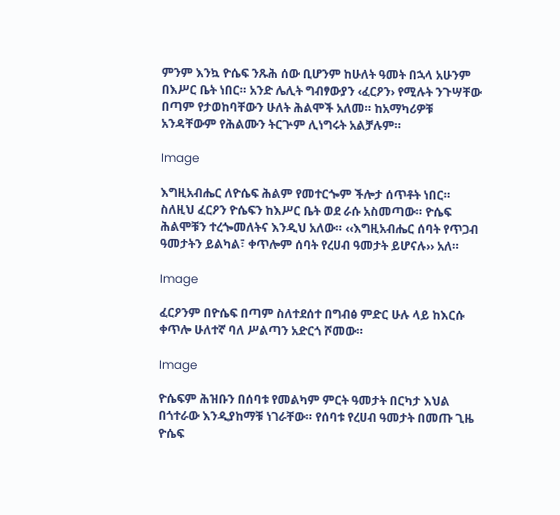ምንም እንኳ ዮሴፍ ንጹሕ ሰው ቢሆንም ከሁለት ዓመት በኋላ አሁንም በእሥር ቤት ነበር። አንድ ሌሊት ግብፃውያን ‹ፈርዖን› የሚሉት ንጉሣቸው በጣም የታወከባቸውን ሁለት ሕልሞች አለመ። ከአማካሪዎቹ አንዳቸውም የሕልሙን ትርጕም ሊነግሩት አልቻሉም።

Image

እግዚአብሔር ለዮሴፍ ሕልም የመተርጐም ችሎታ ሰጥቶት ነበር። ስለዚህ ፈርዖን ዮሴፍን ከእሥር ቤት ወደ ራሱ አስመጣው። ዮሴፍ ሕልሞቹን ተረጐመለትና እንዲህ አለው። ‹‹እግዚአብሔር ሰባት የጥጋብ ዓመታትን ይልካል፣ ቀጥሎም ሰባት የረሀብ ዓመታት ይሆናሉ›› አለ።

Image

ፈርዖንም በዮሴፍ በጣም ስለተደሰተ በግብፅ ምድር ሁሉ ላይ ከእርሱ ቀጥሎ ሁለተኛ ባለ ሥልጣን አድርጎ ሾመው።

Image

ዮሴፍም ሕዝቡን በሰባቱ የመልካም ምርት ዓመታት በርካታ እህል በጎተራው እንዲያከማቹ ነገራቸው። የሰባቱ የረሀብ ዓመታት በመጡ ጊዜ ዮሴፍ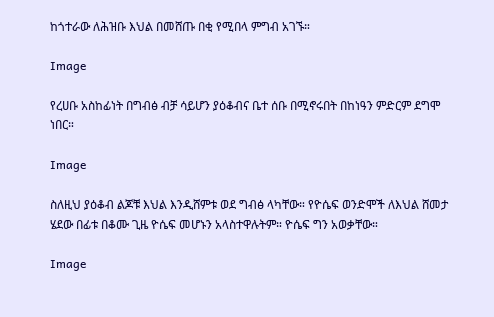ከጎተራው ለሕዝቡ እህል በመሸጡ በቂ የሚበላ ምግብ አገኙ።

Image

የረሀቡ አስከፊነት በግብፅ ብቻ ሳይሆን ያዕቆብና ቤተ ሰቡ በሚኖሩበት በከነዓን ምድርም ደግሞ ነበር።

Image

ስለዚህ ያዕቆብ ልጆቹ እህል እንዲሸምቱ ወደ ግብፅ ላካቸው። የዮሴፍ ወንድሞች ለእህል ሸመታ ሄደው በፊቱ በቆሙ ጊዜ ዮሴፍ መሆኑን አላስተዋሉትም። ዮሴፍ ግን አወቃቸው።

Image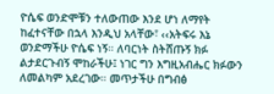ዮሴፍ ወንድሞቹን ተለውጠው እንደ ሆነ ለማየት ከፈተናቸው በኋላ እንዲህ አላቸው፣ ‹‹አትፍሩ እኔ ወንድማችሁ ዮሴፍ ነኝ። ለባርነት ስትሸጡኝ ክፉ ልታደርጉብኝ ሞከራችሁ፤ ነገር ግን እግዚአብሔር ክፉውን ለመልካም አደረገው። መጥታችሁ በግብፅ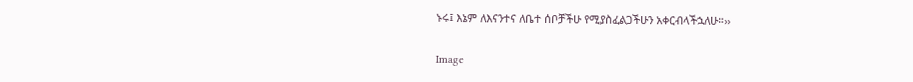ኑሩ፤ እኔም ለእናንተና ለቤተ ሰቦቻችሁ የሚያስፈልጋችሁን አቀርብላችኋለሁ።››

Image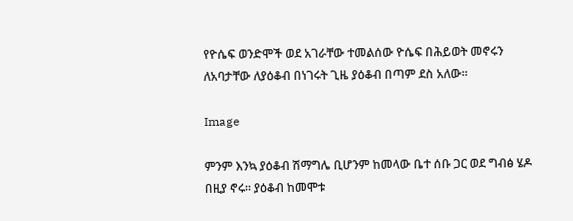የዮሴፍ ወንድሞች ወደ አገራቸው ተመልሰው ዮሴፍ በሕይወት መኖሩን ለአባታቸው ለያዕቆብ በነገሩት ጊዜ ያዕቆብ በጣም ደስ አለው።

Image

ምንም እንኳ ያዕቆብ ሽማግሌ ቢሆንም ከመላው ቤተ ሰቡ ጋር ወደ ግብፅ ሄዶ በዚያ ኖሩ። ያዕቆብ ከመሞቱ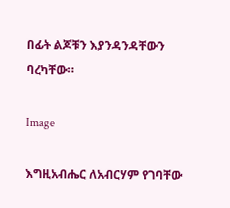በፊት ልጆቹን እያንዳንዳቸውን ባረካቸው።

Image

እግዚአብሔር ለአብርሃም የገባቸው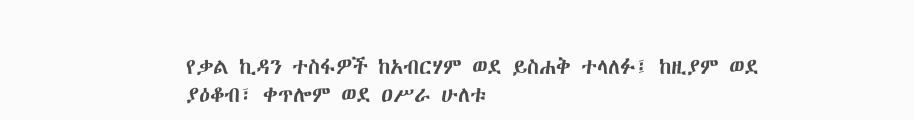የቃል ኪዳን ተስፋዎች ከአብርሃም ወደ ይስሐቅ ተላለፉ፤ ከዚያም ወደ ያዕቆብ፣ ቀጥሎም ወደ ዐሥራ ሁለቱ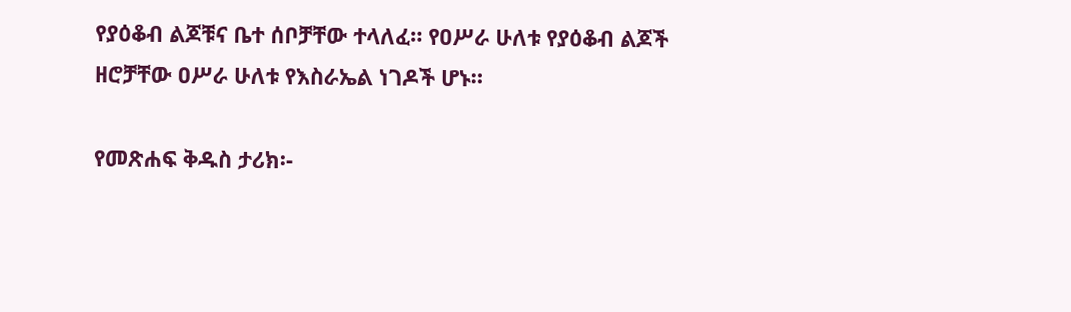የያዕቆብ ልጆቹና ቤተ ሰቦቻቸው ተላለፈ። የዐሥራ ሁለቱ የያዕቆብ ልጆች ዘሮቻቸው ዐሥራ ሁለቱ የእስራኤል ነገዶች ሆኑ።

የመጽሐፍ ቅዱስ ታሪክ፡-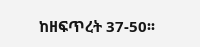ከዘፍጥረት 37-50፡፡